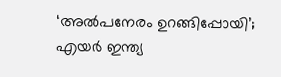‘അൽപനേരം ഉറങ്ങിപ്പോയി’; എയർ ഇന്ത്യ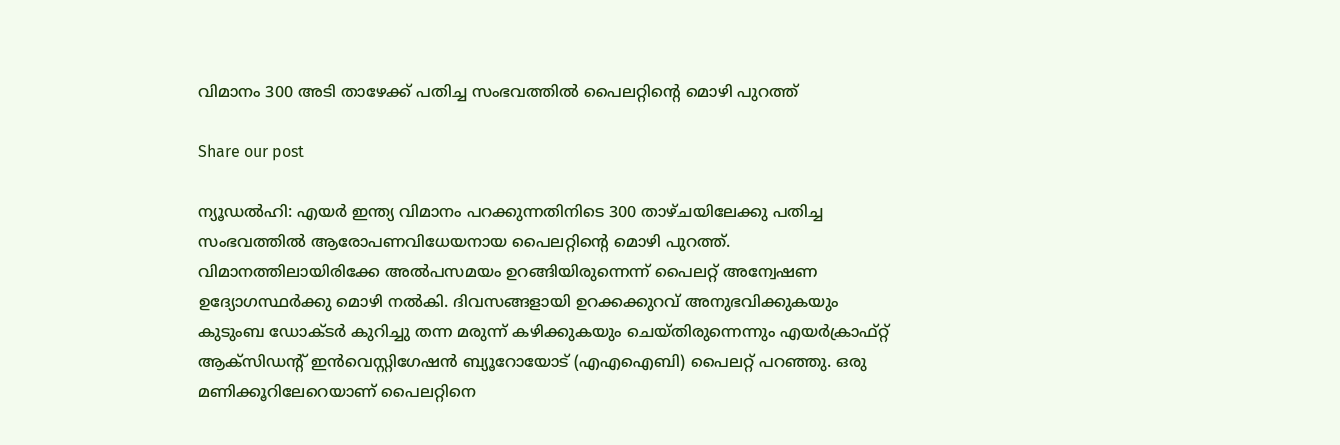വിമാനം 300 അടി താഴേക്ക് പതിച്ച സംഭവത്തിൽ പൈലറ്റിന്റെ മൊഴി പുറത്ത്

Share our post

ന്യൂഡൽഹി: എയർ ഇന്ത്യ വിമാനം പറക്കുന്നതിനിടെ 300 താഴ്ചയിലേക്കു പതിച്ച സംഭവത്തിൽ ആരോപണവിധേയനായ പൈലറ്റിന്റെ മൊഴി പുറത്ത്. വിമാനത്തിലായിരിക്കേ അൽപസമയം ഉറങ്ങിയിരുന്നെന്ന് പൈലറ്റ് അന്വേഷണ ഉദ്യോഗസ്ഥർക്കു മൊഴി നൽകി. ദിവസങ്ങളായി ഉറക്കക്കുറവ് അനുഭവിക്കുകയും കുടുംബ ഡോക്ടർ കുറിച്ചു തന്ന മരുന്ന് കഴിക്കുകയും ചെയ്തിരുന്നെന്നും എയർക്രാഫ്റ്റ് ആക്സിഡന്റ് ഇൻവെസ്റ്റിഗേഷൻ ബ്യൂറോയോട് (എഎഐബി) പൈലറ്റ് പറഞ്ഞു. ഒരു മണിക്കൂറിലേറെയാണ് പൈലറ്റിനെ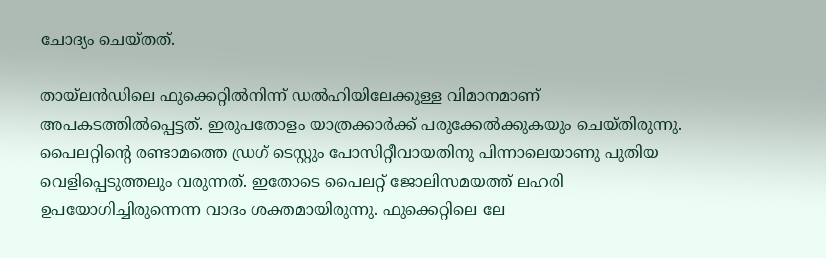ചോദ്യം ചെയ്തത്.

തായ്‌ലൻഡിലെ ഫുക്കെറ്റിൽനിന്ന് ഡൽഹിയിലേക്കുള്ള വിമാനമാണ് അപകടത്തിൽപ്പെട്ടത്. ഇരുപതോളം യാത്രക്കാർക്ക് പരുക്കേൽക്കുകയും ചെയ്തിരുന്നു. പൈലറ്റിന്റെ രണ്ടാമത്തെ ഡ്രഗ് ടെസ്റ്റും പോസിറ്റീവായതിനു പിന്നാലെയാണു പുതിയ വെളിപ്പെടുത്തലും വരുന്നത്. ഇതോടെ പൈലറ്റ് ജോലിസമയത്ത് ലഹരി ഉപയോഗിച്ചിരുന്നെന്ന വാദം ശക്തമായിരുന്നു. ഫുക്കെറ്റിലെ ലേ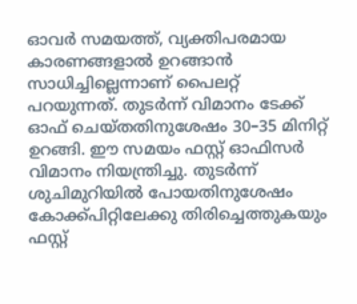ഓവർ സമയത്ത്, വ്യക്തിപരമായ കാരണങ്ങളാൽ ഉറങ്ങാൻ സാധിച്ചില്ലെന്നാണ് പൈലറ്റ് പറയുന്നത്. തുടർന്ന് വിമാനം ടേക്ക് ഓഫ് ചെയ്തതിനുശേഷം 30–35 മിനിറ്റ് ഉറങ്ങി. ഈ സമയം ഫസ്റ്റ് ഓഫിസർ വിമാനം നിയന്ത്രിച്ചു. തുടർന്ന് ശുചിമുറിയിൽ പോയതിനുശേഷം കോക്ക്പിറ്റിലേക്കു തിരിച്ചെത്തുകയും ഫസ്റ്റ്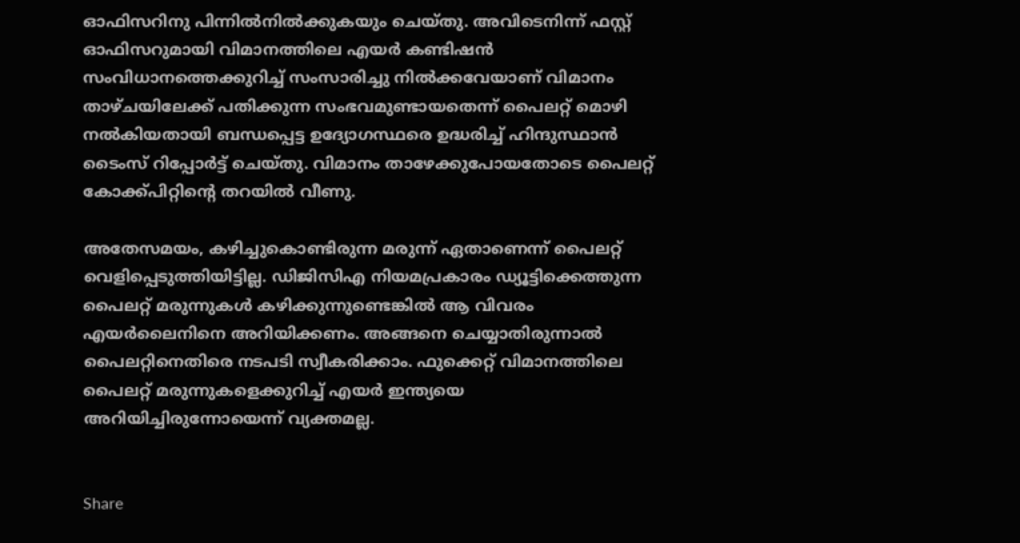ഓഫിസറിനു പിന്നിൽനിൽക്കുകയും ചെയ്തു. അവിടെനിന്ന് ഫസ്റ്റ് ഓഫിസറുമായി വിമാനത്തിലെ എയർ കണ്ടിഷൻ സംവിധാനത്തെക്കുറിച്ച് സംസാരിച്ചു നിൽക്കവേയാണ് വിമാനം താഴ്ചയിലേക്ക് പതിക്കുന്ന സംഭവമുണ്ടായതെന്ന് പൈലറ്റ് മൊഴി നൽകിയതായി ബന്ധപ്പെട്ട ഉദ്യോഗസ്ഥരെ ഉദ്ധരിച്ച് ഹിന്ദുസ്ഥാൻ ടൈംസ് റിപ്പോർട്ട് ചെയ്തു. വിമാനം താഴേക്കുപോയതോടെ പൈലറ്റ് കോക്ക്പിറ്റിന്റെ തറയിൽ വീണു.

അതേസമയം, കഴിച്ചുകൊണ്ടിരുന്ന മരുന്ന് ഏതാണെന്ന് പൈലറ്റ് വെളിപ്പെടുത്തിയിട്ടില്ല. ഡിജിസിഎ നിയമപ്രകാരം ഡ്യൂട്ടിക്കെത്തുന്ന പൈലറ്റ് മരുന്നുകൾ കഴിക്കുന്നുണ്ടെങ്കിൽ ആ വിവരം എയർലൈനിനെ അറിയിക്കണം. അങ്ങനെ ചെയ്യാതിരുന്നാൽ പൈലറ്റിനെതിരെ നടപടി സ്വീകരിക്കാം. ഫുക്കെറ്റ് വിമാനത്തിലെ പൈലറ്റ് മരുന്നുകളെക്കുറിച്ച് എയർ ഇന്ത്യയെ അറിയിച്ചിരുന്നോയെന്ന് വ്യക്തമല്ല.


Share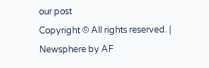our post
Copyright © All rights reserved. | Newsphere by AF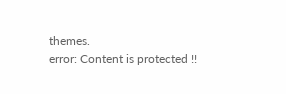themes.
error: Content is protected !!